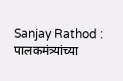Sanjay Rathod : पालकमंत्र्यांच्या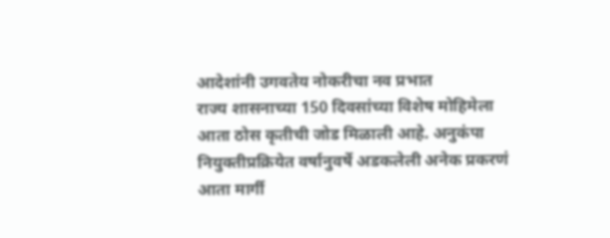आदेशांनी उगवतेय नोकरीचा नव प्रभात
राज्य शासनाच्या 150 दिवसांच्या विशेष मोहिमेला आता ठोस कृतीची जोड मिळाली आहे. अनुकंपा नियुक्तीप्रक्रियेत वर्षानुवर्षे अडकलेली अनेक प्रकरणं आता मार्गी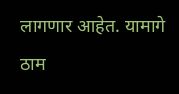लागणार आहेत. यामागे ठाम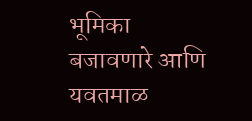भूमिका बजावणारे आणि यवतमाळ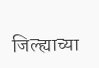जिल्ह्याच्या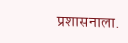प्रशासनाला.